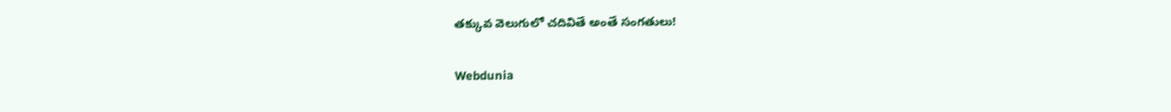తక్కువ వెలుగులో చదివితే అంతే సంగతులు!

Webdunia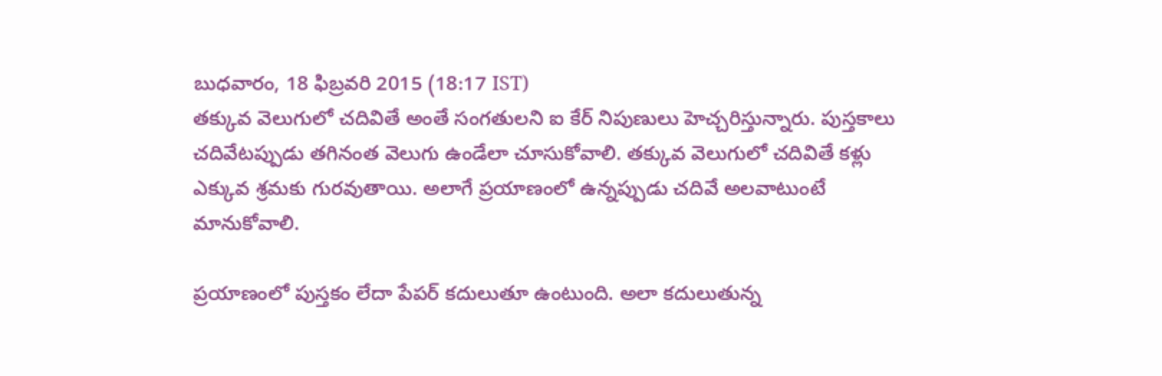బుధవారం, 18 ఫిబ్రవరి 2015 (18:17 IST)
తక్కువ వెలుగులో చదివితే అంతే సంగతులని ఐ కేర్ నిపుణులు హెచ్చరిస్తున్నారు. పుస్తకాలు చదివేటప్పుడు తగినంత వెలుగు ఉండేలా చూసుకోవాలి. తక్కువ వెలుగులో చదివితే కళ్లు ఎక్కువ శ్రమకు గురవుతాయి. అలాగే ప్రయాణంలో ఉన్నప్పుడు చదివే అలవాటుంటే మానుకోవాలి.

ప్రయాణంలో పుస్తకం లేదా పేపర్ కదులుతూ ఉంటుంది. అలా కదులుతున్న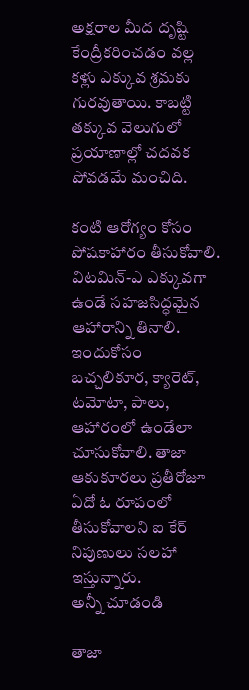అక్షరాల మీద దృష్టి కేంద్రీకరించడం వల్ల కళ్లు ఎక్కువ శ్రమకు గురవుతాయి. కాబట్టి తక్కువ వెలుగులో ప్రయాణాల్లో చదవక పోవడమే మంచిది.

కంటి ఆరోగ్యం కోసం పోషకాహారం తీసుకోవాలి. విటమిన్-ఎ ఎక్కువగా ఉండే సహజసిద్ధమైన ఆహారాన్ని తినాలి. ఇందుకోసం బచ్చలికూర, క్యారెట్, టమోటా, పాలు, ఆహారంలో ఉండేలా చూసుకోవాలి. తాజా ఆకుకూరలు ప్రతీరోజూ ఏదో ఓ రూపంలో తీసుకోవాలని ఐ కేర్ నిపుణులు సలహా ఇస్తున్నారు.
అన్నీ చూడండి

తాజా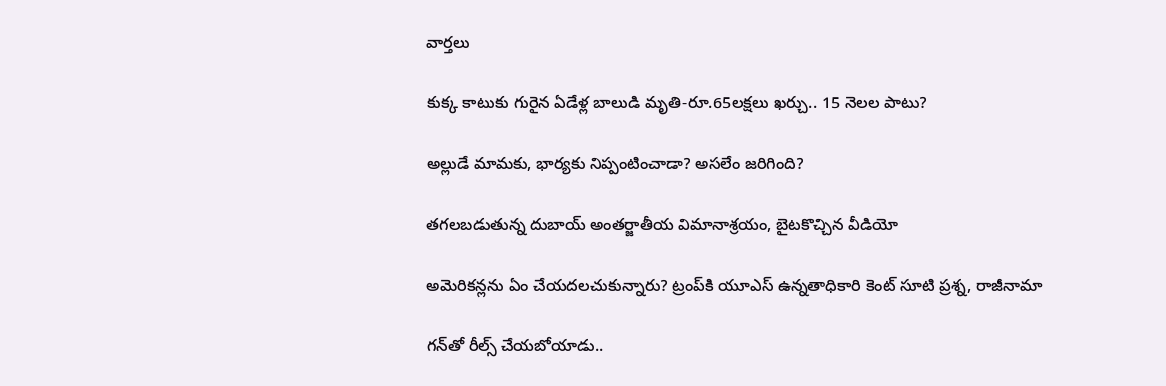వార్తలు

కుక్క కాటుకు గురైన ఏడేళ్ల బాలుడి మృతి-రూ.65లక్షలు ఖర్చు.. 15 నెలల పాటు?

అల్లుడే మామకు, భార్యకు నిప్పంటించాడా? అసలేం జరిగింది?

తగలబడుతున్న దుబాయ్ అంతర్జాతీయ విమానాశ్రయం, బైటకొచ్చిన వీడియో

అమెరికన్లను ఏం చేయదలచుకున్నారు? ట్రంప్‌కి యూఎస్ ఉన్నతాధికారి కెంట్ సూటి ప్రశ్న, రాజీనామా

గన్‌తో రీల్స్ చేయబోయాడు..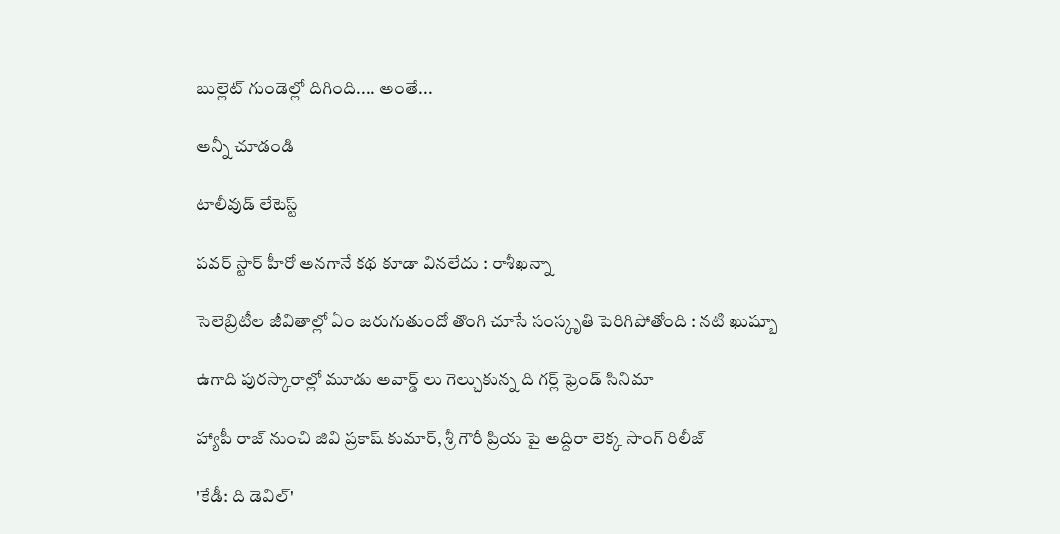బుల్లెట్ గుండెల్లో దిగింది.... అంతే...

అన్నీ చూడండి

టాలీవుడ్ లేటెస్ట్

పవర్ స్టార్ హీరో అనగానే కథ కూడా వినలేదు : రాశీఖన్నా

సెలెబ్రిటీల జీవితాల్లో ఏం జరుగుతుందో తొంగి చూసే సంస్కృతి పెరిగిపోతోంది : నటి ఖుష్బూ

ఉగాది పురస్కారాల్లో మూడు అవార్డ్ లు గెల్చుకున్న ది గర్ల్ ఫ్రెండ్ సినిమా

హ్యాపీ రాజ్ నుంచి జివి ప్రకాష్ కుమార్, శ్రీ గౌరీ ప్రియ పై అద్దిరా లెక్క సాంగ్ రిలీజ్

'కేడీ: ది డెవిల్'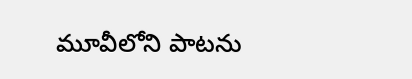మూవీలోని పాటను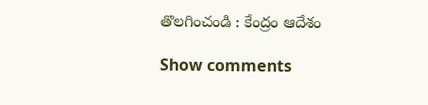తొలగించండి : కేంద్రం ఆదేశం

Show comments